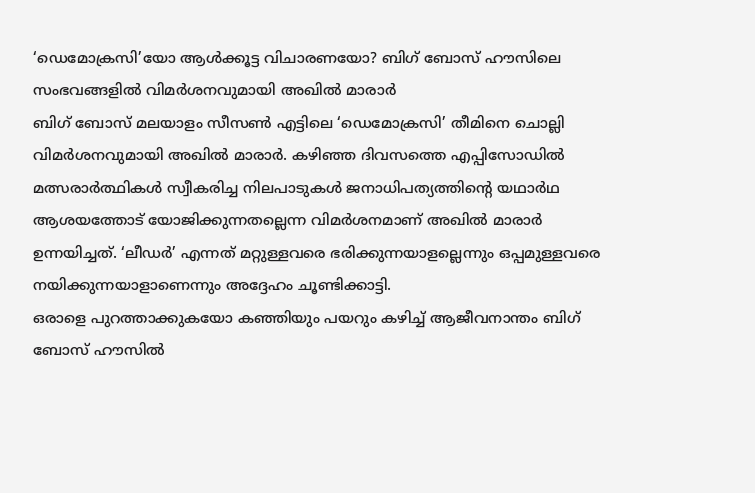‘ഡെമോക്രസി’യോ ആൾക്കൂട്ട വിചാരണയോ? ബിഗ് ബോസ് ഹൗസിലെ സംഭവങ്ങളിൽ വിമർശനവുമായി അഖിൽ മാരാർ
ബിഗ് ബോസ് മലയാളം സീസൺ എട്ടിലെ ‘ഡെമോക്രസി’ തീമിനെ ചൊല്ലി വിമർശനവുമായി അഖിൽ മാരാർ. കഴിഞ്ഞ ദിവസത്തെ എപ്പിസോഡിൽ മത്സരാർത്ഥികൾ സ്വീകരിച്ച നിലപാടുകൾ ജനാധിപത്യത്തിന്റെ യഥാർഥ ആശയത്തോട് യോജിക്കുന്നതല്ലെന്ന വിമർശനമാണ് അഖിൽ മാരാർ ഉന്നയിച്ചത്. ‘ലീഡർ’ എന്നത് മറ്റുള്ളവരെ ഭരിക്കുന്നയാളല്ലെന്നും ഒപ്പമുള്ളവരെ നയിക്കുന്നയാളാണെന്നും അദ്ദേഹം ചൂണ്ടിക്കാട്ടി.
ഒരാളെ പുറത്താക്കുകയോ കഞ്ഞിയും പയറും കഴിച്ച് ആജീവനാന്തം ബിഗ് ബോസ് ഹൗസിൽ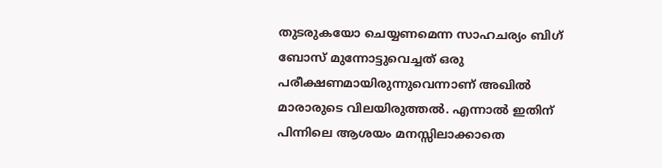തുടരുകയോ ചെയ്യണമെന്ന സാഹചര്യം ബിഗ് ബോസ് മുന്നോട്ടുവെച്ചത് ഒരു പരീക്ഷണമായിരുന്നുവെന്നാണ് അഖിൽ മാരാരുടെ വിലയിരുത്തൽ. എന്നാൽ ഇതിന് പിന്നിലെ ആശയം മനസ്സിലാക്കാതെ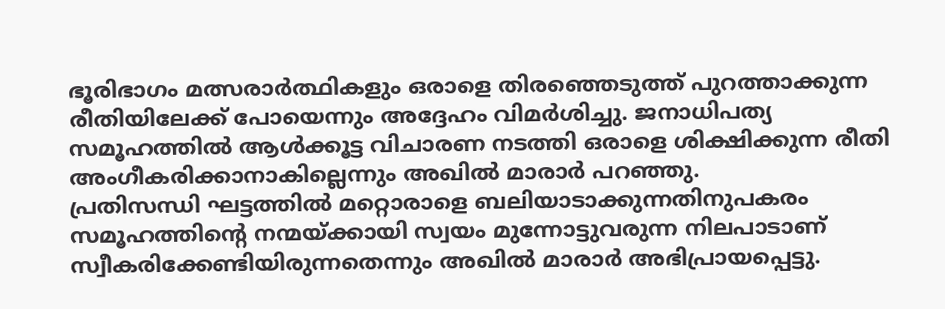ഭൂരിഭാഗം മത്സരാർത്ഥികളും ഒരാളെ തിരഞ്ഞെടുത്ത് പുറത്താക്കുന്ന രീതിയിലേക്ക് പോയെന്നും അദ്ദേഹം വിമർശിച്ചു. ജനാധിപത്യ സമൂഹത്തിൽ ആൾക്കൂട്ട വിചാരണ നടത്തി ഒരാളെ ശിക്ഷിക്കുന്ന രീതി അംഗീകരിക്കാനാകില്ലെന്നും അഖിൽ മാരാർ പറഞ്ഞു.
പ്രതിസന്ധി ഘട്ടത്തിൽ മറ്റൊരാളെ ബലിയാടാക്കുന്നതിനുപകരം സമൂഹത്തിന്റെ നന്മയ്ക്കായി സ്വയം മുന്നോട്ടുവരുന്ന നിലപാടാണ് സ്വീകരിക്കേണ്ടിയിരുന്നതെന്നും അഖിൽ മാരാർ അഭിപ്രായപ്പെട്ടു.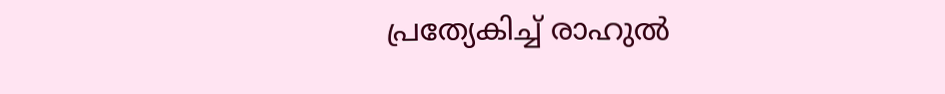പ്രത്യേകിച്ച് രാഹുൽ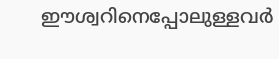ഈശ്വറിനെപ്പോലുള്ളവർ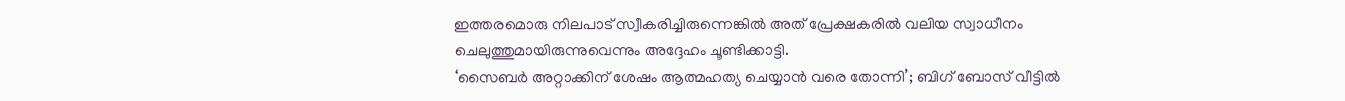ഇത്തരമൊരു നിലപാട് സ്വീകരിച്ചിരുന്നെങ്കിൽ അത് പ്രേക്ഷകരിൽ വലിയ സ്വാധീനം ചെലുത്തുമായിരുന്നുവെന്നും അദ്ദേഹം ചൂണ്ടിക്കാട്ടി.
‘സൈബർ അറ്റാക്കിന് ശേഷം ആത്മഹത്യ ചെയ്യാൻ വരെ തോന്നി’; ബിഗ് ബോസ് വീട്ടിൽ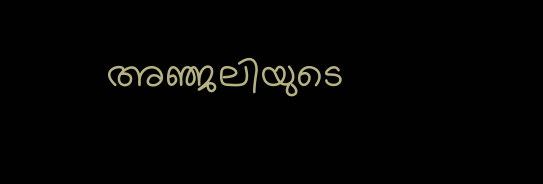അഞ്ജലിയുടെ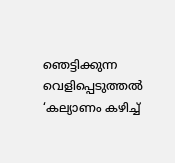ഞെട്ടിക്കുന്ന വെളിപ്പെടുത്തൽ
‘കല്യാണം കഴിച്ച്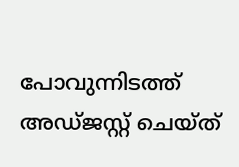പോവുന്നിടത്ത് അഡ്ജസ്റ്റ് ചെയ്ത്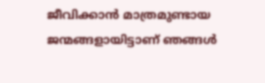ജീവിക്കാൻ മാത്രമുണ്ടായ ജന്മങ്ങളായിട്ടാണ് ഞങ്ങൾ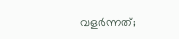വളർന്നത്;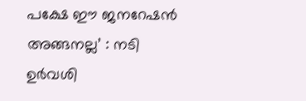പക്ഷേ ഈ ജനറേഷൻ അങ്ങനല്ല’ : നടി ഉർവശി